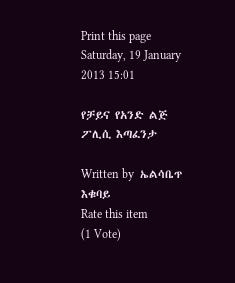Print this page
Saturday, 19 January 2013 15:01

የቻይና የአንድ ልጅ ፖሊሲ እጣፈንታ

Written by  ኤልሳቤጥ እቁባይ
Rate this item
(1 Vote)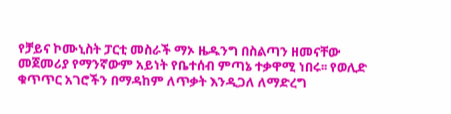የቻይና ኮሙኒስት ፓርቲ መስራች ማኦ ዜዱንግ በስልጣን ዘመናቸው መጀመሪያ የማንኛውም አይነት የቤተሰብ ምጣኔ ተቃዋሚ ነበሩ፡፡ የወሊድ ቁጥጥር አገሮችን በማዳከም ለጥቃት እንዲጋለ ለማድረግ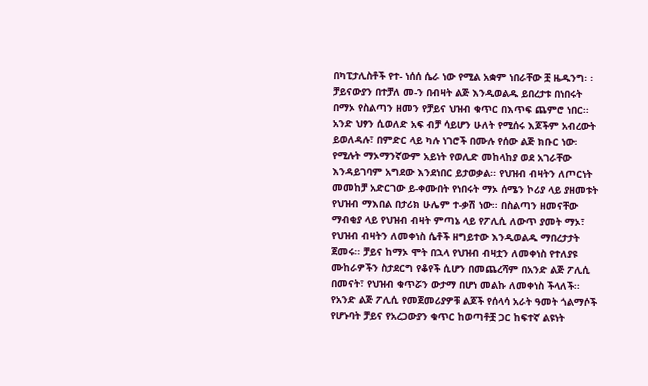በካፒታሊስቶች የተ- ነሰሰ ሴራ ነው የሚል አቋም ነበራቸው ቿ ዜዱንግ፡ ፡ ቻይናውያን በተቻለ መ-ን በብዛት ልጅ እንዲወልዱ ይበረታቱ በነበሩት በማኦ የስልጣን ዘመን የቻይና ህዝብ ቁጥር በእጥፍ ጨምሮ ነበር፡፡ አንድ ህፃን ሲወለድ አፍ ብቻ ሳይሆን ሁለት የሚሰሩ እጆችም አብረውት ይወለዳሉ፣ በምድር ላይ ካሉ ነገሮች በሙሉ የሰው ልጅ ክቡር ነው፡ የሚሉት ማኦማንኛውም አይነት የወሊድ መከላከያ ወደ አገራቸው እንዳይገባም አግደው እንደነበር ይታወቃል፡፡ የህዝብ ብዛትን ለጦርነት መመከቻ አድርገው ይ-ቀሙበት የነበሩት ማኦ ሰሜን ኮሪያ ላይ ያዘመቱት የህዝብ ማእበል በታሪክ ሁሌም ተ-ቃሽ ነው፡፡ በስልጣን ዘመናቸው ማብቂያ ላይ የህዝብ ብዛት ምጣኔ ላይ የፖሊሲ ለውጥ ያመት ማኦ፣ የህዝብ ብዛትን ለመቀነስ ሴቶች ዘግይተው እንዲወልዱ ማበረታታት ጀመሩ፡፡ ቻይና ከማኦ ሞት በኋላ የህዝብ ብዛቷን ለመቀነስ የተለያዩ ሙከራዎችን ስታደርግ የቆየች ሲሆን በመጨረሻም በአንድ ልጅ ፖሊሲ በመናት፣ የህዝብ ቁጥሯን ውታማ በሆነ መልኩ ለመቀነስ ችላለች፡፡ የአንድ ልጅ ፖሊሲ የመጀመሪያዎቹ ልጆች የሰላሳ አራት ዓመት ጎልማሶች የሆኑባት ቻይና የአረጋውያን ቁጥር ከወጣቶቿ ጋር ከፍተኛ ልዩነት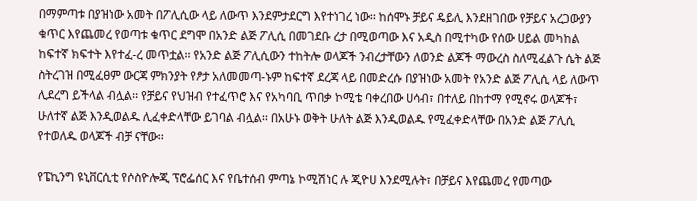በማምጣቱ በያዝነው አመት በፖሊሲው ላይ ለውጥ እንደምታደርግ እየተነገረ ነው፡፡ ከሰሞኑ ቻይና ዴይሊ እንደዘገበው የቻይና አረጋውያን ቁጥር እየጨመረ የወጣቱ ቁጥር ደግሞ በአንድ ልጅ ፖሊሲ በመገደቡ ረታ በሚወጣው እና አዲስ በሚተካው የሰው ሀይል መካከል ከፍተኛ ክፍተት እየተፈ-ረ መጥቷል፡፡ የአንድ ልጅ ፖሊሲውን ተከትሎ ወላጆች ንብረታቸውን ለወንድ ልጆች ማውረስ ስለሚፈልጉ ሴት ልጅ ስትረገዝ በሚፈፀም ውርጃ ምክንያት የፆታ አለመመጣ-ኑም ከፍተኛ ደረጃ ላይ በመድረሱ በያዝነው አመት የአንድ ልጅ ፖሊሲ ላይ ለውጥ ሊደረግ ይችላል ብሏል፡፡ የቻይና የህዝብ የተፈጥሮ እና የአካባቢ ጥበቃ ኮሚቴ ባቀረበው ሀሳብ፣ በተለይ በከተማ የሚኖሩ ወላጆች፣ ሁለተኛ ልጅ እንዲወልዱ ሊፈቀድላቸው ይገባል ብሏል፡፡ በአሁኑ ወቅት ሁለት ልጅ እንዲወልዱ የሚፈቀድላቸው በአንድ ልጅ ፖሊሲ የተወለዱ ወላጆች ብቻ ናቸው፡፡

የፔኪንግ ዩኒቨርሲቲ የሶስዮሎጂ ፕሮፌሰር እና የቤተሰብ ምጣኔ ኮሚሽነር ሉ ጂዮሀ እንደሚሉት፣ በቻይና እየጨመረ የመጣው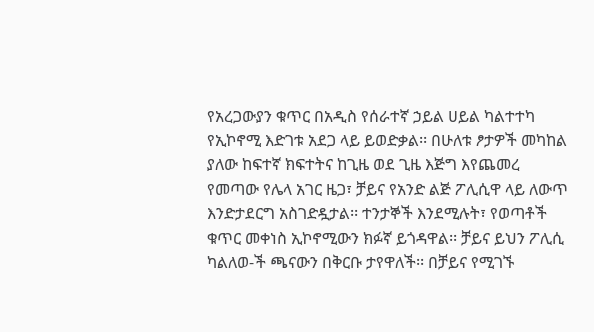የአረጋውያን ቁጥር በአዲስ የሰራተኛ ኃይል ሀይል ካልተተካ የኢኮኖሚ እድገቱ አደጋ ላይ ይወድቃል፡፡ በሁለቱ ፆታዎች መካከል ያለው ከፍተኛ ክፍተትና ከጊዜ ወደ ጊዜ እጅግ እየጨመረ የመጣው የሌላ አገር ዜጋ፣ ቻይና የአንድ ልጅ ፖሊሲዋ ላይ ለውጥ እንድታደርግ አስገድዷታል፡፡ ተንታኞች እንደሚሉት፣ የወጣቶች ቁጥር መቀነስ ኢኮኖሚውን ክፉኛ ይጎዳዋል፡፡ ቻይና ይህን ፖሊሲ ካልለወ-ች ጫናውን በቅርቡ ታየዋለች፡፡ በቻይና የሚገኙ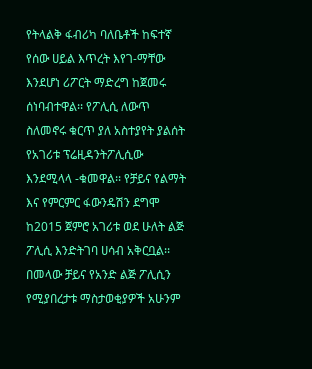የትላልቅ ፋብሪካ ባለቤቶች ከፍተኛ የሰው ሀይል እጥረት እየገ-ማቸው እንደሆነ ሪፖርት ማድረግ ከጀመሩ ሰነባብተዋል፡፡ የፖሊሲ ለውጥ ስለመኖሩ ቁርጥ ያለ አስተያየት ያልሰት የአገሪቱ ፕሬዚዳንትፖሊሲው እንደሚላላ -ቁመዋል፡፡ የቻይና የልማት እና የምርምር ፋውንዴሽን ደግሞ ከ2015 ጀምሮ አገሪቱ ወደ ሁለት ልጅ ፖሊሲ እንድትገባ ሀሳብ አቅርቧል፡፡ በመላው ቻይና የአንድ ልጅ ፖሊሲን የሚያበረታቱ ማስታወቂያዎች አሁንም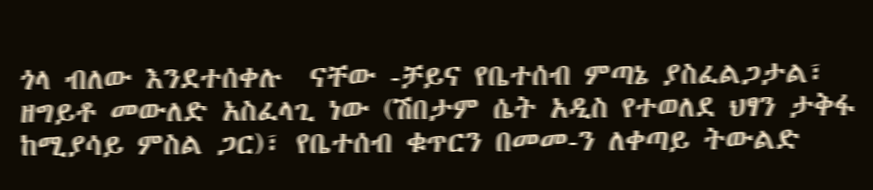ጎላ ብለው እንደተሰቀሉ  ናቸው -ቻይና የቤተሰብ ምጣኔ ያስፈልጋታል፣ ዘግይቶ መውለድ አስፈላጊ ነው (ሽበታም ሴት አዲስ የተወለደ ህፃን ታቅፋ ከሚያሳይ ምስል ጋር)፣ የቤተሰብ ቁጥርን በመመ-ን ለቀጣይ ትውልድ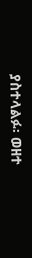ያስተላልፉ፡ ወዘተ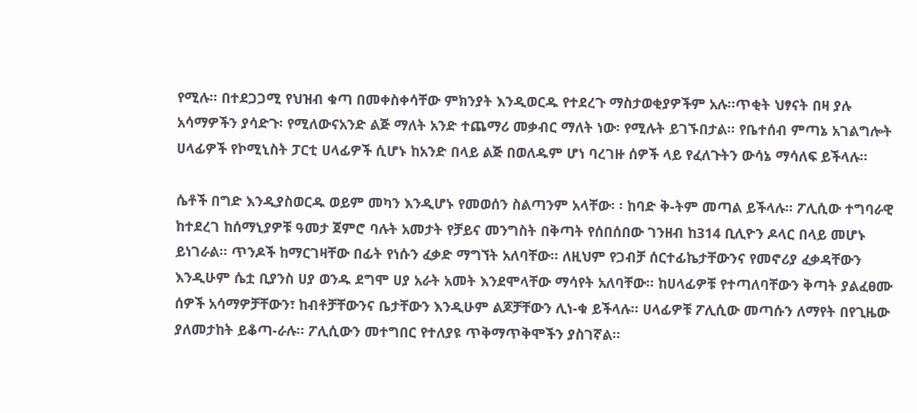የሚሉ፡፡ በተደጋጋሚ የህዝብ ቁጣ በመቀስቀሳቸው ምክንያት እንዲወርዱ የተደረጉ ማስታወቂያዎችም አሉ፡፡ጥቂት ህፃናት በዛ ያሉ አሳማዎችን ያሳድጉ፡ የሚለውናአንድ ልጅ ማለት አንድ ተጨማሪ መቃብር ማለት ነው፡ የሚሉት ይገኙበታል፡፡ የቤተሰብ ምጣኔ አገልግሎት ሀላፊዎች የኮሚኒስት ፓርቲ ሀላፊዎች ሲሆኑ ከአንድ በላይ ልጅ በወለዱም ሆነ ባረገዙ ሰዎች ላይ የፈለጉትን ውሳኔ ማሳለፍ ይችላሉ፡፡

ሴቶች በግድ እንዲያስወርዱ ወይም መካን እንዲሆኑ የመወሰን ስልጣንም አላቸው፡ ፡ ከባድ ቅ-ትም መጣል ይችላሉ፡፡ ፖሊሲው ተግባራዊ ከተደረገ ከሰማኒያዎቹ ዓመታ ጀምሮ ባሉት አመታት የቻይና መንግስት በቅጣት የሰበሰበው ገንዘብ ከ314 ቢሊዮን ዶላር በላይ መሆኑ ይነገራል፡፡ ጥንዶች ከማርገዛቸው በፊት የነሱን ፈቃድ ማግኘት አለባቸው፡፡ ለዚህም የጋብቻ ሰርተፊኬታቸውንና የመኖሪያ ፈቃዳቸውን እንዲሁም ሴቷ ቢያንስ ሀያ ወንዱ ደግሞ ሀያ አራት አመት እንደሞላቸው ማሳየት አለባቸው፡፡ ከሀላፊዎቹ የተጣለባቸውን ቅጣት ያልፈፀሙ ሰዎች አሳማዎቻቸውን፣ ከብቶቻቸውንና ቤታቸውን እንዲሁም ልጆቻቸውን ሊነ-ቁ ይችላሉ፡፡ ሀላፊዎቹ ፖሊሲው መጣሱን ለማየት በየጊዜው ያለመታከት ይቆጣ-ራሉ፡፡ ፖሊሲውን መተግበር የተለያዩ ጥቅማጥቅሞችን ያስገኛል፡፡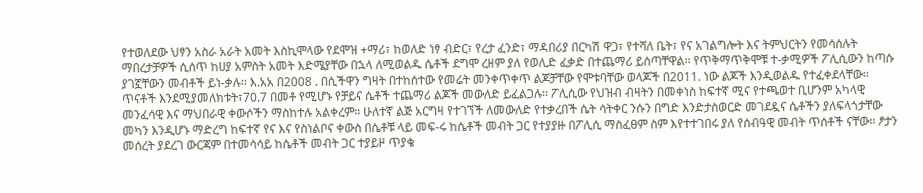የተወለደው ህፃን አስራ አራት አመት እስኪሞላው የደሞዝ +ማሪ፣ ከወለድ ነፃ ብድር፣ የረታ ፈንድ፣ ማዳበሪያ በርካሽ ዋጋ፣ የተሻለ ቤት፣ የና አገልግሎት እና ትምህርትን የመሳሰሉት ማበረታቻዎች ሲሰጥ ከሀያ አምስት አመት እድሜያቸው በኋላ ለሚወልዱ ሴቶች ደግሞ ረዘም ያለ የወሊድ ፈቃድ በተጨማሪ ይሰጣቸዋል፡፡ የጥቅማጥቅሞቹ ተ-ቃሚዎች ፖሊሲውን ከጣሱ ያገኟቸውን መብቶች ይነ-ቃሉ፡፡ እ.አአ በ2008 . በሲችዋን ግዛት በተከሰተው የመሬት መንቀጥቀጥ ልጆቻቸው የሞቱባቸው ወላጆች በ2011. ነው ልጆች እንዲወልዱ የተፈቀደላቸው፡፡ ጥናቶች እንደሚያመለክቱት፣70.7 በመቶ የሚሆኑ የቻይና ሴቶች ተጨማሪ ልጆች መውለድ ይፈልጋሉ፡፡ ፖሊሲው የህዝብ ብዛትን በመቀነስ ከፍተኛ ሚና የተጫወተ ቢሆንም አካላዊ መንፈሳዊ እና ማህበራዊ ቀውሶችን ማስከተሉ አልቀረም፡፡ ሁለተኛ ልጅ አርግዛ የተገኘች ለመውለድ የተቃረበች ሴት ሳትቀር ንሱን በግድ እንድታስወርድ መገደዷና ሴቶችን ያለፍላጎታቸው መካን እንዲሆኑ ማድረግ ከፍተኛ የና እና የስነልቦና ቀውስ በሴቶቹ ላይ መፍ-ሩ ከሴቶች መብት ጋር የተያያዙ በፖሊሲ ማስፈፀም ስም እየተተገበሩ ያለ የሰብዓዊ መብት ጥሰቶች ናቸው፡፡ ፆታን መሰረት ያደረገ ውርጃም በተመሳሳይ ከሴቶች መብት ጋር ተያይዞ ጥያቄ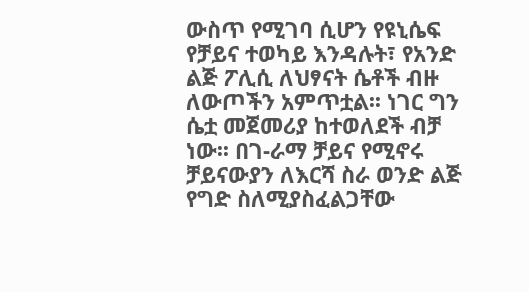ውስጥ የሚገባ ሲሆን የዩኒሴፍ የቻይና ተወካይ እንዳሉት፣ የአንድ ልጅ ፖሊሲ ለህፃናት ሴቶች ብዙ ለውጦችን አምጥቷል፡፡ ነገር ግን ሴቷ መጀመሪያ ከተወለደች ብቻ ነው፡፡ በገ-ራማ ቻይና የሚኖሩ ቻይናውያን ለእርሻ ስራ ወንድ ልጅ የግድ ስለሚያስፈልጋቸው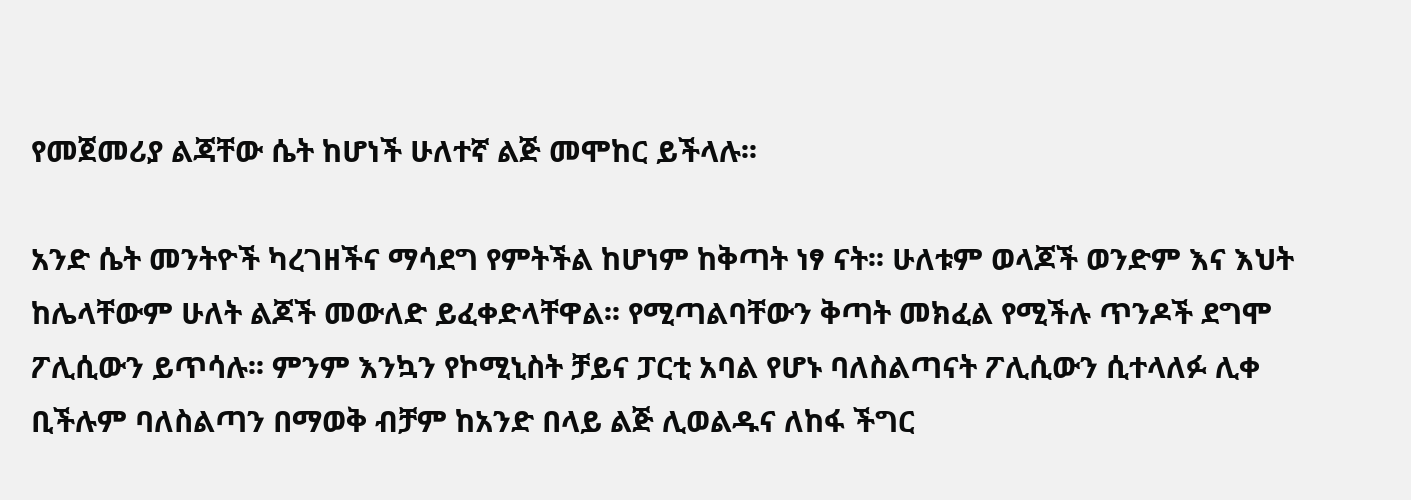የመጀመሪያ ልጃቸው ሴት ከሆነች ሁለተኛ ልጅ መሞከር ይችላሉ፡፡

አንድ ሴት መንትዮች ካረገዘችና ማሳደግ የምትችል ከሆነም ከቅጣት ነፃ ናት፡፡ ሁለቱም ወላጆች ወንድም እና እህት ከሌላቸውም ሁለት ልጆች መውለድ ይፈቀድላቸዋል፡፡ የሚጣልባቸውን ቅጣት መክፈል የሚችሉ ጥንዶች ደግሞ ፖሊሲውን ይጥሳሉ፡፡ ምንም እንኳን የኮሚኒስት ቻይና ፓርቲ አባል የሆኑ ባለስልጣናት ፖሊሲውን ሲተላለፉ ሊቀ ቢችሉም ባለስልጣን በማወቅ ብቻም ከአንድ በላይ ልጅ ሊወልዱና ለከፋ ችግር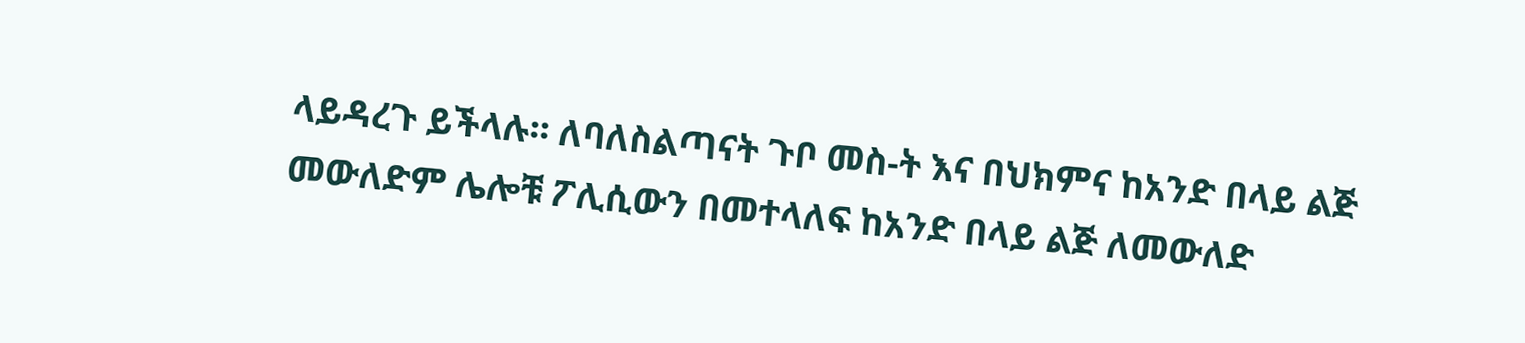ላይዳረጉ ይችላሉ፡፡ ለባለስልጣናት ጉቦ መስ-ት እና በህክምና ከአንድ በላይ ልጅ መውለድም ሌሎቹ ፖሊሲውን በመተላለፍ ከአንድ በላይ ልጅ ለመውለድ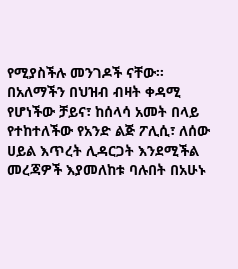የሚያስችሉ መንገዶች ናቸው፡፡ በአለማችን በህዝብ ብዛት ቀዳሚ የሆነችው ቻይና፣ ከሰላሳ አመት በላይ የተከተለችው የአንድ ልጅ ፖሊሲ፣ ለሰው ሀይል እጥረት ሊዳርጋት እንደሚችል መረጃዎች እያመለከቱ ባሉበት በአሁኑ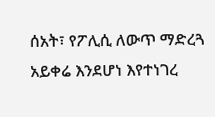ሰአት፣ የፖሊሲ ለውጥ ማድረጓ አይቀሬ እንደሆነ እየተነገረ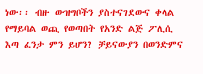ነው፡፡ ብዙ ውዝግቦችን ያስተናገደውና ቀላል የማይባል ወጪ የወጣበት የአንድ ልጅ ፖሊሲ እጣ ፈንታ ምን ይሆን? ቻይናውያን በወንድምና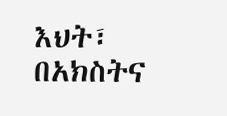እህት፣ በአክስትና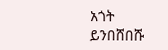አጎት ይንበሸበሹ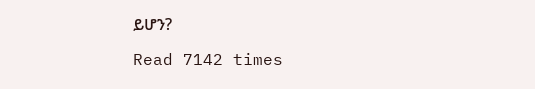ይሆን?

Read 7142 times